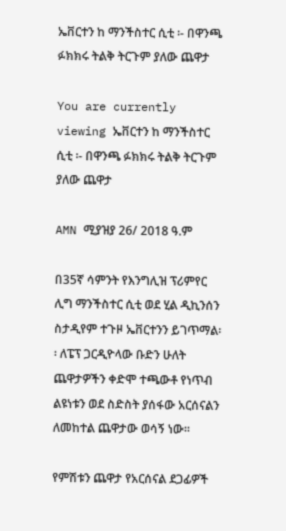ኤቨርተን ከ ማንችስተር ሲቲ ፡- በዋንጫ ፉክክሩ ትልቅ ትርጉም ያለው ጨዋታ

You are currently viewing ኤቨርተን ከ ማንችስተር ሲቲ ፡- በዋንጫ ፉክክሩ ትልቅ ትርጉም ያለው ጨዋታ

AMN ሚያዝያ 26/ 2018 ዓ.ም

በ35ኛ ሳምንት የእንግሊዝ ፕሪምየር ሊግ ማንችስተር ሲቲ ወደ ሂል ዲኪንሰን ስታዲየም ተጉዞ ኤቨርተንን ይገጥማል፡፡ ለፔፕ ጋርዲዮላው ቡድን ሁለት ጨዋታዎችን ቀድሞ ተጫውቶ የነጥብ ልዩነቱን ወደ ስድስት ያሰፋው አርሰናልን ለመከተል ጨዋታው ወሳኝ ነው፡፡

የምሽቱን ጨዋታ የአርሰናል ደጋፊዎች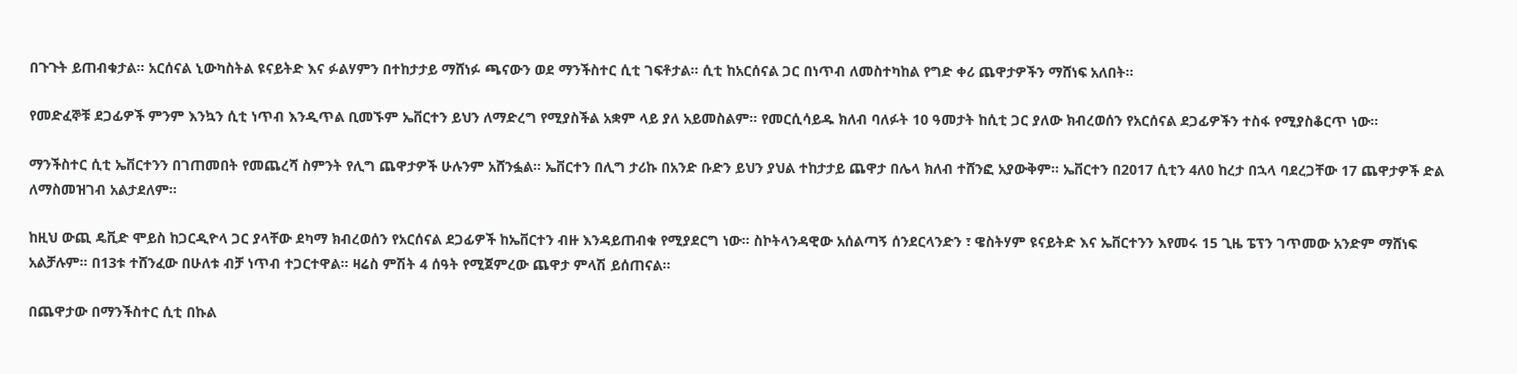በጉጉት ይጠብቁታል፡፡ አርሰናል ኒውካስትል ዩናይትድ እና ፉልሃምን በተከታታይ ማሸነፉ ጫናውን ወደ ማንችስተር ሲቲ ገፍቶታል፡፡ ሲቲ ከአርሰናል ጋር በነጥብ ለመስተካከል የግድ ቀሪ ጨዋታዎችን ማሸነፍ አለበት፡፡

የመድፈኞቹ ደጋፊዎች ምንም እንኳን ሲቲ ነጥብ እንዲጥል ቢመኙም ኤቨርተን ይህን ለማድረግ የሚያስችል አቋም ላይ ያለ አይመስልም፡፡ የመርሲሳይዱ ክለብ ባለፉት 10 ዓመታት ከሲቲ ጋር ያለው ክብረወሰን የአርሰናል ደጋፊዎችን ተስፋ የሚያስቆርጥ ነው፡፡

ማንችስተር ሲቲ ኤቨርተንን በገጠመበት የመጨረሻ ስምንት የሊግ ጨዋታዎች ሁሉንም አሸንፏል፡፡ ኤቨርተን በሊግ ታሪኩ በአንድ ቡድን ይህን ያህል ተከታታይ ጨዋታ በሌላ ክለብ ተሸንፎ አያውቅም፡፡ ኤቨርተን በ2017 ሲቲን 4ለ0 ከረታ በኋላ ባደረጋቸው 17 ጨዋታዎች ድል ለማስመዝገብ አልታደለም፡፡

ከዚህ ውጪ ዴቪድ ሞይስ ከጋርዲዮላ ጋር ያላቸው ደካማ ክብረወሰን የአርሰናል ደጋፊዎች ከኤቨርተን ብዙ እንዳይጠብቁ የሚያደርግ ነው፡፡ ስኮትላንዳዊው አሰልጣኝ ሰንደርላንድን ፣ ዌስትሃም ዩናይትድ እና ኤቨርተንን እየመሩ 15 ጊዜ ፔፕን ገጥመው አንድም ማሸነፍ አልቻሉም፡፡ በ13ቱ ተሸንፈው በሁለቱ ብቻ ነጥብ ተጋርተዋል፡፡ ዛሬስ ምሽት 4 ሰዓት የሚጀምረው ጨዋታ ምላሽ ይሰጠናል፡፡

በጨዋታው በማንችስተር ሲቲ በኩል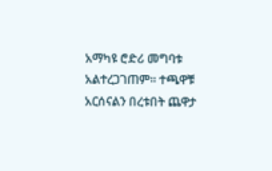አማካዩ ሮድሪ መግባቱ አልተረጋገጠም፡፡ ተጫዋቹ አርሰናልን በረቱበት ጨዋታ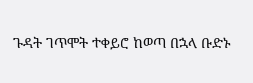ጉዳት ገጥሞት ተቀይሮ ከወጣ በኋላ ቡድኑ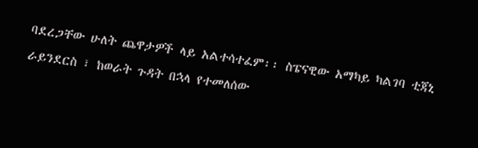ባደረጋቸው ሁለት ጨዋታዎች ላይ አልተሳተፈም፡፡ ስፔናዊው አማካይ ካልገባ ቲጃኒ ራይንደርስ ፣ ከወራት ጉዳት በኋላ የተመለሰው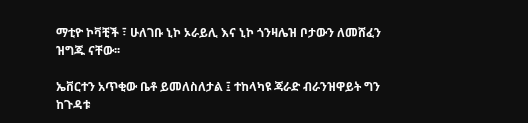ማቲዮ ኮቫቺች ፣ ሁለገቡ ኒኮ ኦራይሊ እና ኒኮ ጎንዛሌዝ ቦታውን ለመሸፈን ዝግጁ ናቸው፡፡

ኤቨርተን አጥቂው ቤቶ ይመለስለታል ፤ ተከላካዩ ጃራድ ብራንዝዋይት ግን ከጉዳቱ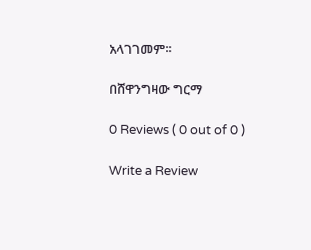አላገገመም፡፡

በሸዋንግዛው ግርማ

0 Reviews ( 0 out of 0 )

Write a Review